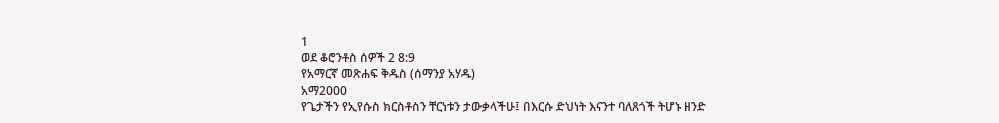1
ወደ ቆሮንቶስ ሰዎች 2 8:9
የአማርኛ መጽሐፍ ቅዱስ (ሰማንያ አሃዱ)
አማ2000
የጌታችን የኢየሱስ ክርስቶስን ቸርነቱን ታውቃላችሁ፤ በእርሱ ድህነት እናንተ ባለጸጎች ትሆኑ ዘንድ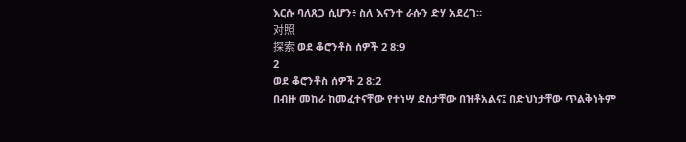እርሱ ባለጸጋ ሲሆን፥ ስለ እናንተ ራሱን ድሃ አደረገ።
对照
探索 ወደ ቆሮንቶስ ሰዎች 2 8:9
2
ወደ ቆሮንቶስ ሰዎች 2 8:2
በብዙ መከራ ከመፈተናቸው የተነሣ ደስታቸው በዝቶአልና፤ በድህነታቸው ጥልቅነትም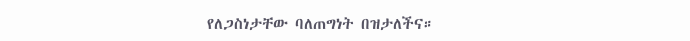የለጋስነታቸው ባለጠግነት በዝታለችና።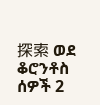探索 ወደ ቆሮንቶስ ሰዎች 2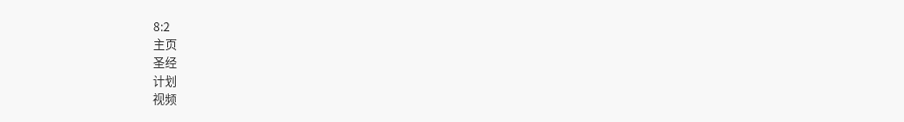8:2
主页
圣经
计划
视频